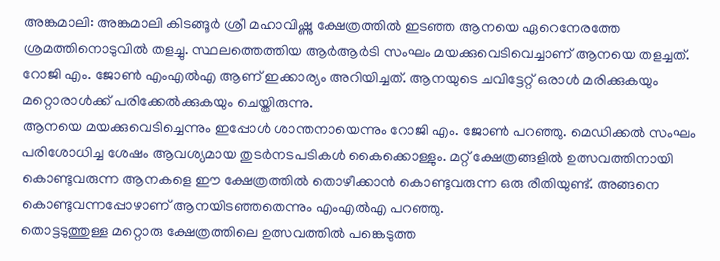അങ്കമാലി: അങ്കമാലി കിടങ്ങൂർ ശ്രീ മഹാവിഷ്ണു ക്ഷേത്രത്തിൽ ഇടഞ്ഞ ആനയെ ഏറെനേരത്തേ ശ്രമത്തിനൊടുവിൽ തളച്ചു. സ്ഥലത്തെത്തിയ ആർആർടി സംഘം മയക്കുവെടിവെച്ചാണ് ആനയെ തളച്ചത്. റോജി എം. ജോൺ എംഎൽഎ ആണ് ഇക്കാര്യം അറിയിച്ചത്. ആനയുടെ ചവിട്ടേറ്റ് ഒരാൾ മരിക്കുകയും മറ്റൊരാൾക്ക് പരിക്കേൽക്കുകയും ചെയ്തിരുന്നു.
ആനയെ മയക്കുവെടിച്ചെന്നും ഇപ്പോൾ ശാന്തനായെന്നും റോജി എം. ജോൺ പറഞ്ഞു. മെഡിക്കൽ സംഘം പരിശോധിച്ച ശേഷം ആവശ്യമായ തുടർനടപടികൾ കൈക്കൊള്ളും. മറ്റ് ക്ഷേത്രങ്ങളിൽ ഉത്സവത്തിനായി കൊണ്ടുവരുന്ന ആനകളെ ഈ ക്ഷേത്രത്തിൽ തൊഴീക്കാൻ കൊണ്ടുവരുന്ന ഒരു രീതിയുണ്ട്. അങ്ങനെ കൊണ്ടുവന്നപ്പോഴാണ് ആനയിടഞ്ഞതെന്നും എംഎൽഎ പറഞ്ഞു.
തൊട്ടടുത്തുള്ള മറ്റൊരു ക്ഷേത്രത്തിലെ ഉത്സവത്തിൽ പങ്കെടുത്ത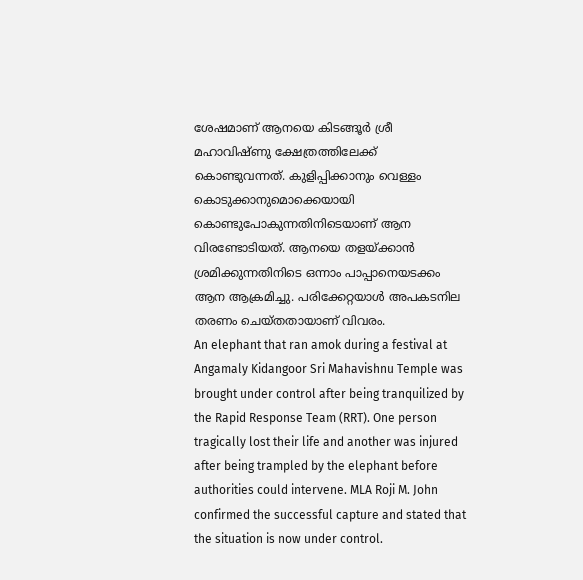ശേഷമാണ് ആനയെ കിടങ്ങൂർ ശ്രീ മഹാവിഷ്ണു ക്ഷേത്രത്തിലേക്ക് കൊണ്ടുവന്നത്. കുളിപ്പിക്കാനും വെള്ളം കൊടുക്കാനുമൊക്കെയായി കൊണ്ടുപോകുന്നതിനിടെയാണ് ആന വിരണ്ടോടിയത്. ആനയെ തളയ്ക്കാൻ ശ്രമിക്കുന്നതിനിടെ ഒന്നാം പാപ്പാനെയടക്കം ആന ആക്രമിച്ചു. പരിക്കേറ്റയാൾ അപകടനില തരണം ചെയ്തതായാണ് വിവരം.
An elephant that ran amok during a festival at Angamaly Kidangoor Sri Mahavishnu Temple was brought under control after being tranquilized by the Rapid Response Team (RRT). One person tragically lost their life and another was injured after being trampled by the elephant before authorities could intervene. MLA Roji M. John confirmed the successful capture and stated that the situation is now under control.